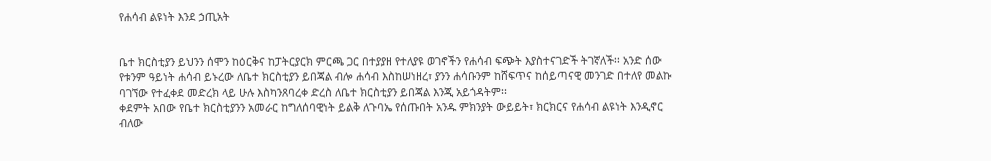የሐሳብ ልዩነት እንደ ኃጢአት


ቤተ ክርስቲያን ይህንን ሰሞን ከዕርቅና ከፓትርያርክ ምርጫ ጋር በተያያዘ የተለያዩ ወገኖችን የሐሳብ ፍጭት እያስተናገድች ትገኛለች፡፡ አንድ ሰው የቱንም ዓይነት ሐሳብ ይኑረው ለቤተ ክርስቲያን ይበጃል ብሎ ሐሳብ እስከሠነዘረ፣ ያንን ሐሳቡንም ከሸፍጥና ከሰይጣናዊ መንገድ በተለየ መልኩ ባገኘው የተፈቀደ መድረክ ላይ ሁሉ እስካንጸባረቀ ድረስ ለቤተ ክርስቲያን ይበጃል እንጂ አይጎዳትም፡፡
ቀደምት አበው የቤተ ክርስቲያንን አመራር ከግለሰባዊነት ይልቅ ለጉባኤ የሰጡበት አንዱ ምክንያት ውይይት፣ ክርክርና የሐሳብ ልዩነት እንዲኖር ብለው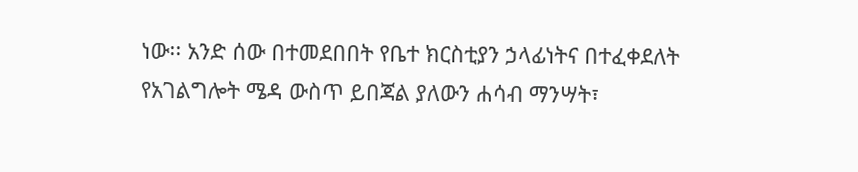ነው፡፡ አንድ ሰው በተመደበበት የቤተ ክርስቲያን ኃላፊነትና በተፈቀደለት የአገልግሎት ሜዳ ውስጥ ይበጃል ያለውን ሐሳብ ማንሣት፣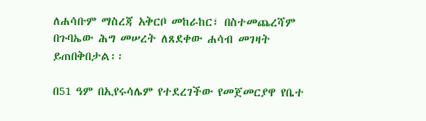ለሐሳቡም ማስረጃ አቅርቦ መከራከር፣ በስተመጨረሻም በጉባኤው ሕግ መሠረት ለጸደቀው ሐሳብ መገዛት ይጠበቅበታል፡፡

በ51 ዓም በኢየሩሳሌም የተደረገችው የመጀመርያዋ የቤተ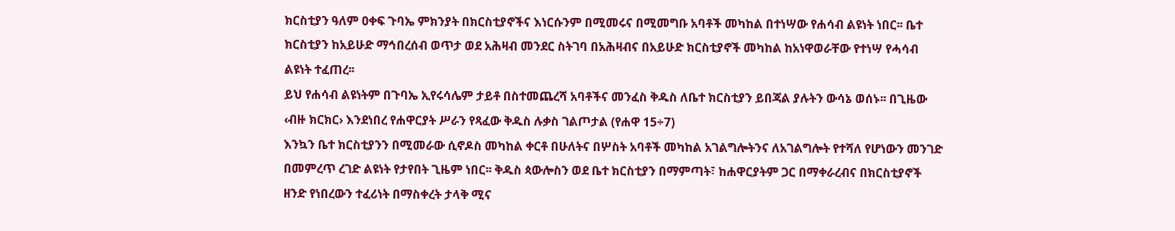ክርስቲያን ዓለም ዐቀፍ ጉባኤ ምክንያት በክርስቲያኖችና እነርሱንም በሚመሩና በሚመግቡ አባቶች መካከል በተነሣው የሐሳብ ልዩነት ነበር፡፡ ቤተ ክርስቲያን ከአይሁድ ማኅበረሰብ ወጥታ ወደ አሕዛብ መንደር ስትገባ በአሕዛብና በአይሁድ ክርስቲያኖች መካከል ከአነዋወራቸው የተነሣ የሓሳብ ልዩነት ተፈጠረ፡፡
ይህ የሐሳብ ልዩነትም በጉባኤ ኢየሩሳሌም ታይቶ በስተመጨረሻ አባቶችና መንፈስ ቅዱስ ለቤተ ክርስቲያን ይበጃል ያሉትን ውሳኔ ወሰኑ፡፡ በጊዜው ‹ብዙ ክርክር› እንደነበረ የሐዋርያት ሥራን የጻፈው ቅዱስ ሉቃስ ገልጦታል (የሐዋ 15÷7)
እንኳን ቤተ ክርስቲያንን በሚመራው ሲኖዶስ መካከል ቀርቶ በሁለትና በሦስት አባቶች መካከል አገልግሎትንና ለአገልግሎት የተሻለ የሆነውን መንገድ በመምረጥ ረገድ ልዩነት የታየበት ጊዜም ነበር፡፡ ቅዱስ ጳውሎስን ወደ ቤተ ክርስቲያን በማምጣት፣ ከሐዋርያትም ጋር በማቀራረብና በክርስቲያኖች ዘንድ የነበረውን ተፈሪነት በማስቀረት ታላቅ ሚና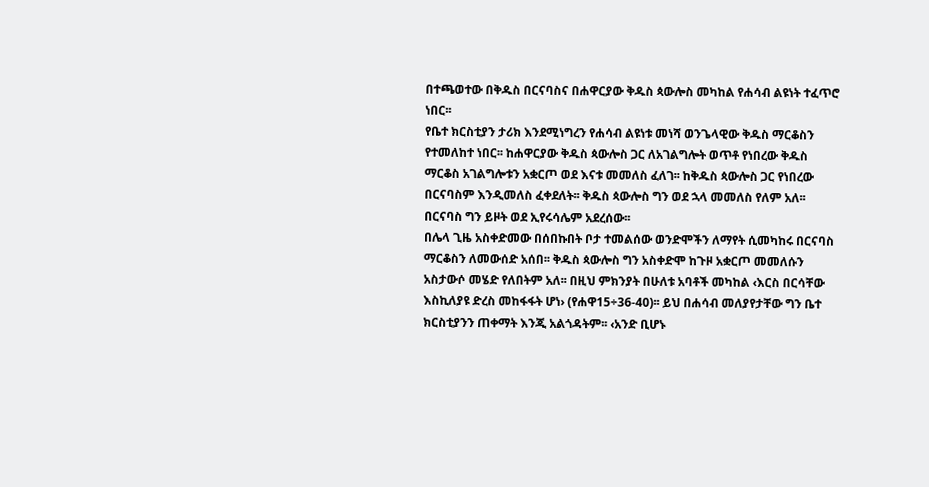በተጫወተው በቅዱስ በርናባስና በሐዋርያው ቅዱስ ጳውሎስ መካከል የሐሳብ ልዩነት ተፈጥሮ ነበር፡፡
የቤተ ክርስቲያን ታሪክ እንደሚነግረን የሐሳብ ልዩነቱ መነሻ ወንጌላዊው ቅዱስ ማርቆስን የተመለከተ ነበር፡፡ ከሐዋርያው ቅዱስ ጳውሎስ ጋር ለአገልግሎት ወጥቶ የነበረው ቅዱስ ማርቆስ አገልግሎቱን አቋርጦ ወደ እናቱ መመለስ ፈለገ፡፡ ከቅዱስ ጳውሎስ ጋር የነበረው በርናባስም እንዲመለስ ፈቀደለት፡፡ ቅዱስ ጳውሎስ ግን ወደ ኋላ መመለስ የለም አለ፡፡ በርናባስ ግን ይዞት ወደ ኢየሩሳሌም አደረሰው፡፡
በሌላ ጊዜ አስቀድመው በሰበኩበት ቦታ ተመልሰው ወንድሞችን ለማየት ሲመካከሩ በርናባስ ማርቆስን ለመውሰድ አሰበ፡፡ ቅዱስ ጳውሎስ ግን አስቀድሞ ከጉዞ አቋርጦ መመለሱን አስታውሶ መሄድ የለበትም አለ፡፡ በዚህ ምክንያት በሁለቱ አባቶች መካከል ‹እርስ በርሳቸው እስኪለያዩ ድረስ መከፋፋት ሆነ› (የሐዋ15÷36-40)፡፡ ይህ በሐሳብ መለያየታቸው ግን ቤተ ክርስቲያንን ጠቀማት እንጂ አልጎዳትም፡፡ ‹አንድ ቢሆኑ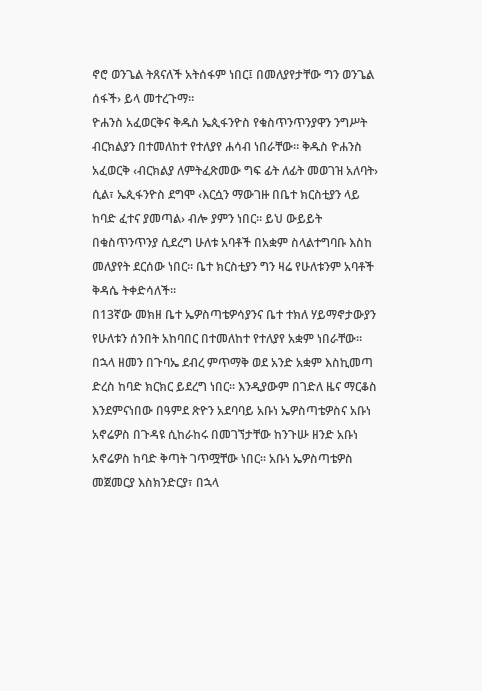ኖሮ ወንጌል ትጸናለች አትሰፋም ነበር፤ በመለያየታቸው ግን ወንጌል ሰፋች› ይላ መተረጉማ፡፡
ዮሐንስ አፈወርቅና ቅዱስ ኤጲፋንዮስ የቁስጥንጥንያዋን ንግሥት ብርክልያን በተመለከተ የተለያየ ሐሳብ ነበራቸው፡፡ ቅዱስ ዮሐንስ አፈወርቅ ‹ብርክልያ ለምትፈጽመው ግፍ ፊት ለፊት መወገዝ አለባት› ሲል፣ ኤጲፋንዮስ ደግሞ ‹እርሷን ማውገዙ በቤተ ክርስቲያን ላይ ከባድ ፈተና ያመጣል› ብሎ ያምን ነበር፡፡ ይህ ውይይት በቁስጥንጥንያ ሲደረግ ሁለቱ አባቶች በአቋም ስላልተግባቡ እስከ መለያየት ደርሰው ነበር፡፡ ቤተ ክርስቲያን ግን ዛሬ የሁለቱንም አባቶች ቅዳሴ ትቀድሳለች፡፡
በ13ኛው መክዘ ቤተ ኤዎስጣቴዎሳያንና ቤተ ተክለ ሃይማኖታውያን የሁለቱን ሰንበት አከባበር በተመለከተ የተለያየ አቋም ነበራቸው፡፡ በኋላ ዘመን በጉባኤ ደብረ ምጥማቅ ወደ አንድ አቋም እስኪመጣ ድረስ ከባድ ክርክር ይደረግ ነበር፡፡ እንዲያውም በገድለ ዜና ማርቆስ እንደምናነበው በዓምደ ጽዮን አደባባይ አቡነ ኤዎስጣቴዎስና አቡነ አኖሬዎስ በጉዳዩ ሲከራከሩ በመገኘታቸው ከንጉሡ ዘንድ አቡነ አኖሬዎስ ከባድ ቅጣት ገጥሟቸው ነበር፡፡ አቡነ ኤዎስጣቴዎስ መጀመርያ እስክንድርያ፣ በኋላ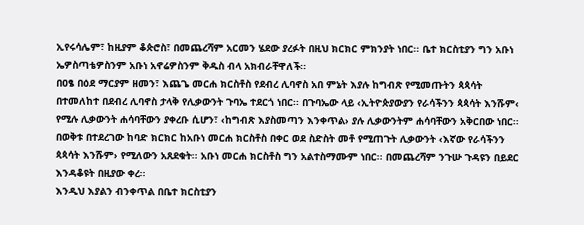ኢየሩሳሌም፣ ከዚያም ቆጵሮስ፣ በመጨረሻም አርመን ሄደው ያረፉት በዚህ ክርክር ምክንያት ነበር፡፡ ቤተ ክርስቲያን ግን አቡነ ኤዎስጣቴዎስንም አቡነ አኖሬዎስንም ቅዱስ ብላ አክብራቸዋለች፡፡
በዐፄ በዕደ ማርያም ዘመን፣ እጨጌ መርሐ ክርስቶስ የደብረ ሊባኖስ አበ ምኔት እያሉ ከግብጽ የሚመጡትን ጳጳሳት በተመለከተ በደብረ ሊባኖስ ታላቅ የሊቃውንት ጉባኤ ተደርጎ ነበር፡፡ በጉባኤው ላይ ‹ኢትዮጵያውያን የራሳችንን ጳጳሳት እንሹም‹ የሚሉ ሊቃውንት ሐሳባቸውን ያቀረቡ ሲሆን፣ ‹ከግብጽ እያስመጣን እንቀጥል› ያሉ ሊቃውንትም ሐሳባቸውን አቅርበው ነበር፡፡ በወቅቱ በተደረገው ከባድ ክርክር ከአቡነ መርሐ ክርስቶስ በቀር ወደ ስድስት መቶ የሚጠጉት ሊቃውንት ‹እኛው የራሳችንን ጳጳሳት እንሹም› የሚለውን አጸደቁት፡፡ አቡነ መርሐ ክርስቶስ ግን አልተስማሙም ነበር፡፡ በመጨረሻም ንጉሡ ጉዳዩን በይደር እንዳቆዩት በዚያው ቀረ፡፡
እንዲህ እያልን ብንቀጥል በቤተ ክርስቲያን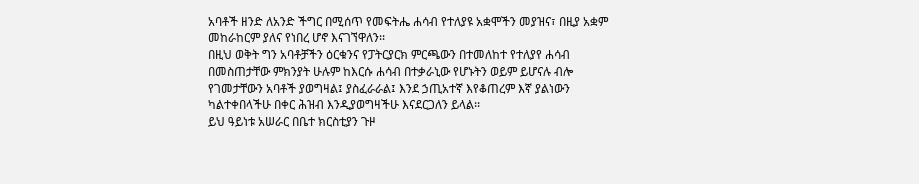አባቶች ዘንድ ለአንድ ችግር በሚሰጥ የመፍትሔ ሐሳብ የተለያዩ አቋሞችን መያዝና፣ በዚያ አቋም መከራከርም ያለና የነበረ ሆኖ እናገኘዋለን፡፡
በዚህ ወቅት ግን አባቶቻችን ዕርቁንና የፓትርያርክ ምርጫውን በተመለከተ የተለያየ ሐሳብ በመስጠታቸው ምክንያት ሁሉም ከእርሱ ሐሳብ በተቃራኒው የሆኑትን ወይም ይሆናሉ ብሎ የገመታቸውን አባቶች ያወግዛል፤ ያስፈራራል፤ እንደ ኃጢአተኛ እየቆጠረም እኛ ያልነውን ካልተቀበላችሁ በቀር ሕዝብ እንዲያወግዛችሁ እናደርጋለን ይላል፡፡
ይህ ዓይነቱ አሠራር በቤተ ክርስቲያን ጉዞ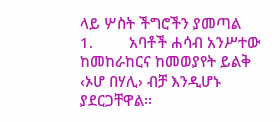ላይ ሦስት ችግሮችን ያመጣል
1.         አባቶች ሐሳብ አንሥተው ከመከራከርና ከመወያየት ይልቅ ‹ኦሆ በሃሊ› ብቻ እንዲሆኑ ያደርጋቸዋል፡፡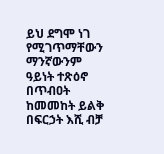ይህ ደግሞ ነገ የሚገጥማቸውን ማንኛውንም ዓይነት ተጽዕኖ በጥብዐት ከመመከት ይልቅ በፍርኃት እሺ ብቻ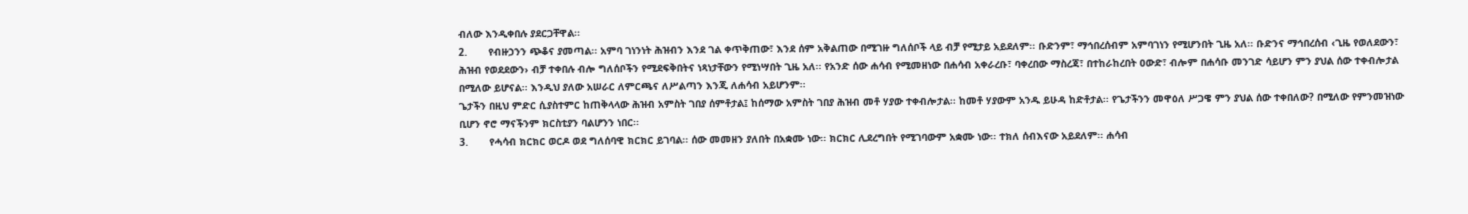ብለው እንዲቀበሉ ያደርጋቸዋል፡፡
2.       የብዙኃንን ጭቆና ያመጣል፡፡ አምባ ገነንነት ሕዝብን እንደ ገል ቀጥቅጠው፣ እንደ ሰም አቅልጠው በሚገዙ ግለሰቦች ላይ ብቻ የሚታይ አይደለም፡፡ ቡድንም፣ ማኅበረሰብም አምባገነን የሚሆንበት ጊዜ አለ፡፡ ቡድንና ማኅበረሰብ ‹ጊዜ የወለደውን፣ ሕዝብ የወደደውን› ብቻ ተቀበሉ ብሎ ግለሰቦችን የሚደፍቅበትና ነጻነታቸውን የሚነሣበት ጊዜ አለ፡፡ የአንድ ሰው ሐሳብ የሚመዘነው በሐሳብ አቀራረቡ፣ ባቀረበው ማስረጃ፣ በተከራከረበት ዐውድ፣ ብሎም በሐሳቡ መንገድ ሳይሆን ምን ያህል ሰው ተቀብሎታል በሚለው ይሆናል፡፡ እንዲህ ያለው አሠራር ለምርጫና ለሥልጣን እንጂ ለሐሳብ አይሆንም፡፡
ጌታችን በዚህ ምድር ሲያስተምር ከጠቅላላው ሕዝብ አምስት ገበያ ሰምቶታል፤ ከሰማው አምስት ገበያ ሕዝብ መቶ ሃያው ተቀብሎታል፡፡ ከመቶ ሃያውም አንዱ ይሁዳ ከድቶታል፡፡ የጌታችንን መዋዕለ ሥጋዌ ምን ያህል ሰው ተቀበለው? በሚለው የምንመዝነው ቢሆን ኖሮ ማናችንም ክርስቲያን ባልሆንን ነበር፡፡
3.       የሓሳብ ክርክር ወርዶ ወደ ግለሰባዊ ክርክር ይገባል፡፡ ሰው መመዘን ያለበት በአቋሙ ነው፡፡ ክርክር ሊደረግበት የሚገባውም አቋሙ ነው፡፡ ተክለ ሰብእናው አይደለም፡፡ ሐሳብ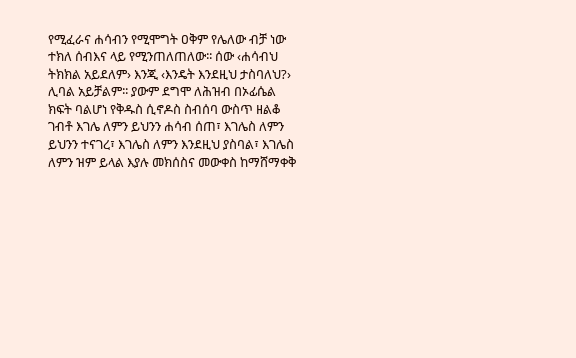የሚፈራና ሐሳብን የሚሞግት ዐቅም የሌለው ብቻ ነው ተክለ ሰብእና ላይ የሚንጠለጠለው፡፡ ሰው ‹ሐሳብህ ትክክል አይደለም› እንጂ ‹እንዴት እንደዚህ ታስባለህ?› ሊባል አይቻልም፡፡ ያውም ደግሞ ለሕዝብ በኦፊሴል ክፍት ባልሆነ የቅዱስ ሲኖዶስ ስብሰባ ውስጥ ዘልቆ ገብቶ እገሌ ለምን ይህንን ሐሳብ ሰጠ፣ እገሌስ ለምን ይህንን ተናገረ፣ እገሌስ ለምን እንደዚህ ያስባል፣ እገሌስ ለምን ዝም ይላል እያሉ መክሰስና መውቀስ ከማሸማቀቅ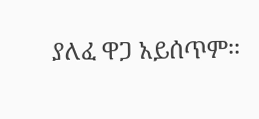ያለፈ ዋጋ አይሰጥም፡፡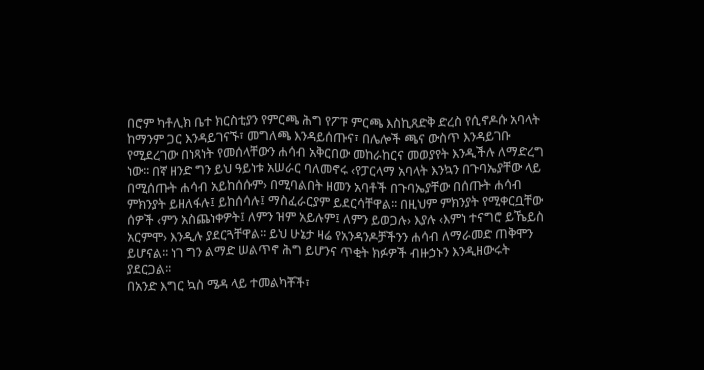በሮም ካቶሊክ ቤተ ክርስቲያን የምርጫ ሕግ የፖፑ ምርጫ እስኪጸድቅ ድረስ የሲኖዶሱ አባላት ከማንም ጋር እንዳይገናኙ፣ መግለጫ እንዳይሰጡና፣ በሌሎች ጫና ውስጥ እንዳይገቡ የሚደረገው በነጻነት የመሰላቸውን ሐሳብ አቅርበው መከራከርና መወያየት እንዲችሉ ለማድረግ ነው፡፡ በኛ ዘንድ ግን ይህ ዓይነቱ አሠራር ባለመኖሩ ‹የፓርላማ አባላት እንኳን በጉባኤያቸው ላይ በሚሰጡት ሐሳብ አይከሰሱም› በሚባልበት ዘመን አባቶች በጉባኤያቸው በሰጡት ሐሳብ ምክንያት ይዘለፋሉ፤ ይከሰሳሉ፤ ማስፈራርያም ይደርሳቸዋል፡፡ በዚህም ምክንያት የሚቀርቧቸው ሰዎች ‹ምን አስጨነቀዎት፤ ለምን ዝም አይሉም፤ ለምን ይወጋሉ› እያሉ ‹እምነ ተናግሮ ይኼይስ አርምሞ› እንዲሉ ያደርጓቸዋል፡፡ ይህ ሁኔታ ዛሬ የአንዳንዶቻችንን ሐሳብ ለማራመድ ጠቅሞን ይሆናል፡፡ ነገ ግን ልማድ ሠልጥኖ ሕግ ይሆንና ጥቂት ክፉዎች ብዙኃኑን እንዲዘውሩት ያደርጋል፡፡
በአንድ እግር ኳስ ሜዳ ላይ ተመልካቾች፣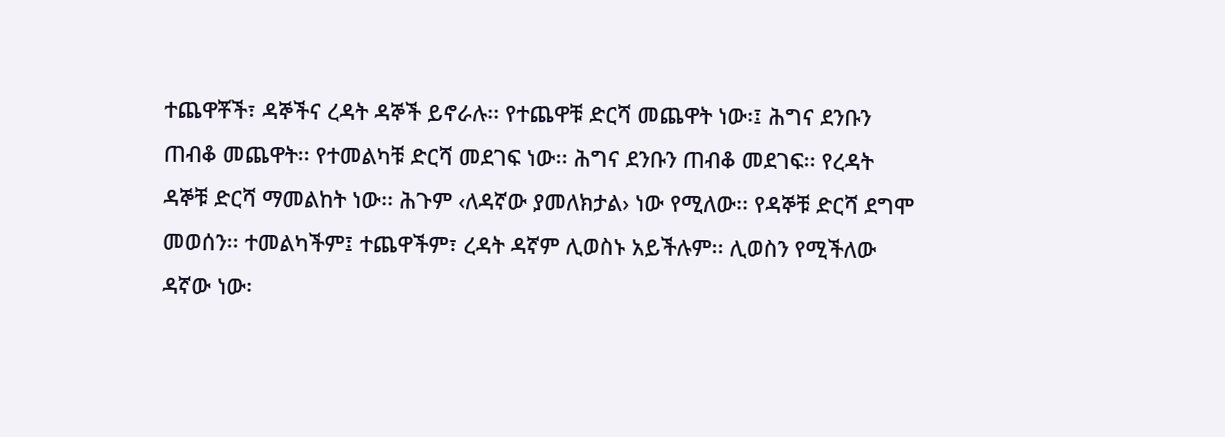ተጨዋቾች፣ ዳኞችና ረዳት ዳኞች ይኖራሉ፡፡ የተጨዋቹ ድርሻ መጨዋት ነው፡፤ ሕግና ደንቡን ጠብቆ መጨዋት፡፡ የተመልካቹ ድርሻ መደገፍ ነው፡፡ ሕግና ደንቡን ጠብቆ መደገፍ፡፡ የረዳት ዳኞቹ ድርሻ ማመልከት ነው፡፡ ሕጉም ‹ለዳኛው ያመለክታል› ነው የሚለው፡፡ የዳኞቹ ድርሻ ደግሞ መወሰን፡፡ ተመልካችም፤ ተጨዋችም፣ ረዳት ዳኛም ሊወስኑ አይችሉም፡፡ ሊወስን የሚችለው ዳኛው ነው፡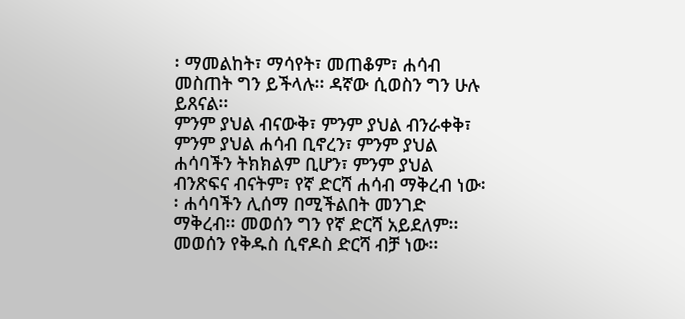፡ ማመልከት፣ ማሳየት፣ መጠቆም፣ ሐሳብ መስጠት ግን ይችላሉ፡፡ ዳኛው ሲወስን ግን ሁሉ ይጸናል፡፡
ምንም ያህል ብናውቅ፣ ምንም ያህል ብንራቀቅ፣ ምንም ያህል ሐሳብ ቢኖረን፣ ምንም ያህል ሐሳባችን ትክክልም ቢሆን፣ ምንም ያህል ብንጽፍና ብናትም፣ የኛ ድርሻ ሐሳብ ማቅረብ ነው፡፡ ሐሳባችን ሊሰማ በሚችልበት መንገድ ማቅረብ፡፡ መወሰን ግን የኛ ድርሻ አይደለም፡፡ መወሰን የቅዱስ ሲኖዶስ ድርሻ ብቻ ነው፡፡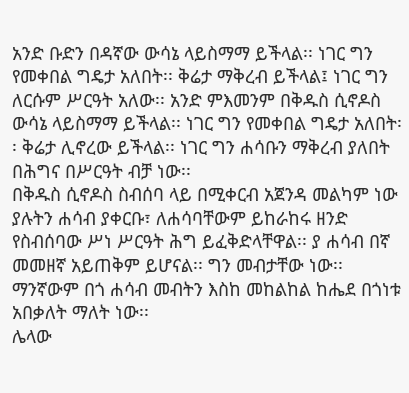አንድ ቡድን በዳኛው ውሳኔ ላይስማማ ይችላል፡፡ ነገር ግን የመቀበል ግዴታ አለበት፡፡ ቅሬታ ማቅረብ ይችላል፤ ነገር ግን ለርሱም ሥርዓት አለው፡፡ አንድ ምእመንም በቅዱስ ሲኖዶስ ውሳኔ ላይስማማ ይችላል፡፡ ነገር ግን የመቀበል ግዴታ አለበት፡፡ ቅሬታ ሊኖረው ይችላል፡፡ ነገር ግን ሐሳቡን ማቅረብ ያለበት በሕግና በሥርዓት ብቻ ነው፡፡
በቅዱስ ሲኖዶስ ስብሰባ ላይ በሚቀርብ አጀንዳ መልካም ነው ያሉትን ሐሳብ ያቀርቡ፣ ለሐሳባቸውም ይከራከሩ ዘንድ የስብሰባው ሥነ ሥርዓት ሕግ ይፈቅድላቸዋል፡፡ ያ ሐሳብ በኛ መመዘኛ አይጠቅም ይሆናል፡፡ ግን መብታቸው ነው፡፡ ማንኛውም በጎ ሐሳብ መብትን እስከ መከልከል ከሔደ በጎነቱ አበቃለት ማለት ነው፡፡
ሌላው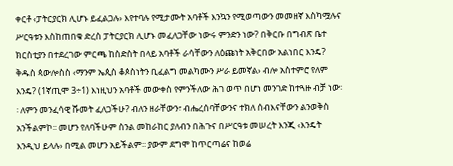ቀርቶ ‹ፓትርያርክ ሊሆኑ ይፈልጋሉ› እየተባሉ የሚታሙት አባቶች እንኳን የሚወጣውን መመዘኛ እስካሟሉና ሥርዓቱን እስከጠበቁ ድረስ ፓትርያርክ ሊሆኑ መፈለጋቸው ነውሩ ምንድን ነው? በቅርቡ በግብጽ ቤተ ክርስቲያን በተደረገው ምርጫ ከስድስት በላይ አባቶች ራሳቸውን ለዕጩነት አቅርበው አልነበር እንዴ? ቅዱስ ጳውሎስስ ‹ማንም ኤጲስ ቆጶስነትን ቢፈልግ መልካሙን ሥራ ይመኛል› ብሎ አስተምሮ የለም እንዴ? (1ኛጢሞ 3÷1) እነዚህን አባቶች መውቀስ የምንችለው ሕገ ወጥ በሆነ መንገድ ከተጓዙ ብቻ ነው፡፡ ለምን መንፈሳዊ ሹመት ፈለጋችሁ? ብለን ዘራቸውን፣ ብሔረሰባቸውንና ተክለ ሰብእናቸውን ልንወቅስ አንችልምኮ፡፡ መሆን የለባችሁም ስንል መከራከር ያለብን በሕጉና በሥርዓቱ መሠረት እንጂ ‹እንዴት እንዲህ ይላሉ› በሚል መሆን አይችልም፡፡ ያውም ደግሞ ከጥርጣሬና ከወሬ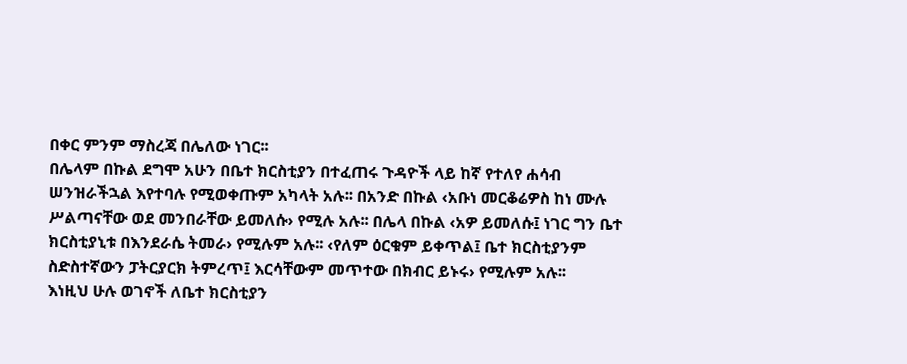በቀር ምንም ማስረጃ በሌለው ነገር፡፡
በሌላም በኩል ደግሞ አሁን በቤተ ክርስቲያን በተፈጠሩ ጉዳዮች ላይ ከኛ የተለየ ሐሳብ ሠንዝራችኋል እየተባሉ የሚወቀጡም አካላት አሉ፡፡ በአንድ በኩል ‹አቡነ መርቆሬዎስ ከነ ሙሉ ሥልጣናቸው ወደ መንበራቸው ይመለሱ› የሚሉ አሉ፡፡ በሌላ በኩል ‹አዎ ይመለሱ፤ ነገር ግን ቤተ ክርስቲያኒቱ በእንደራሴ ትመራ› የሚሉም አሉ፡፡ ‹የለም ዕርቁም ይቀጥል፤ ቤተ ክርስቲያንም ስድስተኛውን ፓትርያርክ ትምረጥ፤ እርሳቸውም መጥተው በክብር ይኑሩ› የሚሉም አሉ፡፡
እነዚህ ሁሉ ወገኖች ለቤተ ክርስቲያን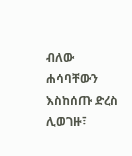ብለው ሐሳባቸውን እስከሰጡ ድረስ ሊወገዙ፣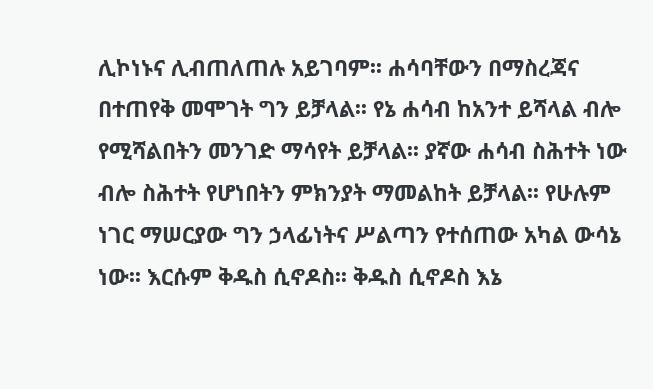ሊኮነኑና ሊብጠለጠሉ አይገባም፡፡ ሐሳባቸውን በማስረጃና በተጠየቅ መሞገት ግን ይቻላል፡፡ የኔ ሐሳብ ከአንተ ይሻላል ብሎ የሚሻልበትን መንገድ ማሳየት ይቻላል፡፡ ያኛው ሐሳብ ስሕተት ነው ብሎ ስሕተት የሆነበትን ምክንያት ማመልከት ይቻላል፡፡ የሁሉም ነገር ማሠርያው ግን ኃላፊነትና ሥልጣን የተሰጠው አካል ውሳኔ ነው፡፡ እርሱም ቅዱስ ሲኖዶስ፡፡ ቅዱስ ሲኖዶስ እኔ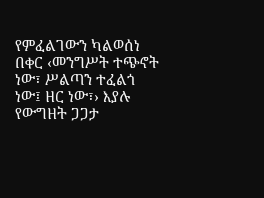የምፈልገውን ካልወሰነ በቀር ‹መንግሥት ተጭኖት ነው፣ ሥልጣን ተፈልጎ ነው፤ ዘር ነው፣› እያሉ የውግዘት ጋጋታ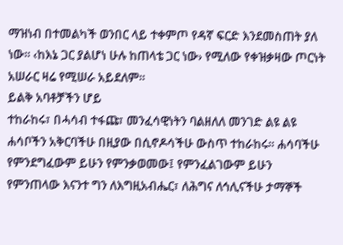ማዝነብ በተመልካች ወንበር ላይ ተቀምጦ የዳኛ ፍርድ እንደመስጠት ያለ ነው፡፡ ‹ከእኔ ጋር ያልሆነ ሁሉ ከጠላቴ ጋር ነው› የሚለው የቀዝቃዛው ጦርነት አሠራር ዛሬ የሚሠራ አይደለም፡፡
ይልቅ አባቶቻችን ሆይ
ተከራከሩ፣ በሓሳብ ተፋጩ፣ መንፈሳዊነትን ባልዘለለ መንገድ ልዩ ልዩ ሐሳቦችን አቅርባችሁ በዚያው በሲኖዶሳችሁ ውስጥ ተከራከሩ፡፡ ሐሳባችሁ የምንደግፈውም ይሁን የምንቃወመው፤ የምንፈልገውም ይሁን የምንጠላው እናንተ ግን ለእግዚአብሔር፣ ለሕግና ለኅሊናችሁ ታማኞች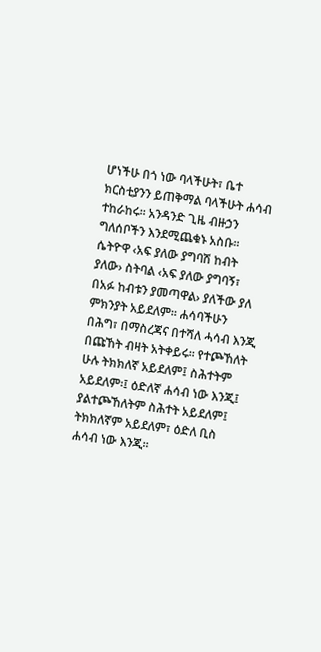ሆነችሁ በጎ ነው ባላችሁት፣ ቤተ ክርስቲያንን ይጠቅማል ባላችሁት ሐሳብ ተከራከሩ፡፡ አንዳንድ ጊዜ ብዙኃን ግለሰቦችን እንደሚጨቁኑ አስቡ፡፡ ሴትዮዋ ‹አፍ ያለው ያግባሽ ከብት ያለው› ስትባል ‹አፍ ያለው ያግባኝ፣ በአፉ ከብቱን ያመጣዋል› ያለችው ያለ ምክንያት አይደለም፡፡ ሐሳባችሁን በሕግ፣ በማስረጃና በተሻለ ሓሳብ እንጂ በጩኸት ብዛት አትቀይሩ፡፡ የተጮኸለት ሁሉ ትክክለኛ አይደለም፤ ስሕተትም አይደለም፡፤ ዕድለኛ ሐሳብ ነው እንጂ፤ ያልተጮኸለትም ስሕተት አይደለም፤ ትክክለኛም አይደለም፣ ዕድለ ቢስ ሐሳብ ነው እንጂ፡፡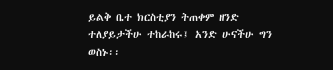ይልቅ ቤተ ክርስቲያን ትጠቀም ዘንድ ተለያይታችሁ ተከራከሩ፤ አንድ ሁናችሁ ግን ወስኑ፡፡